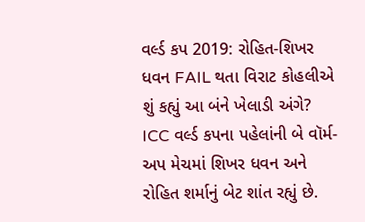વર્લ્ડ કપ 2019: રોહિત-શિખર ધવન FAIL થતા વિરાટ કોહલીએ શું કહ્યું આ બંને ખેલાડી અંગે?
ICC વર્લ્ડ કપના પહેલાંની બે વૉર્મ-અપ મેચમાં શિખર ધવન અને રોહિત શર્માનું બેટ શાંત રહ્યું છે.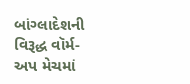બાંગ્લાદેશની વિરૂદ્ધ વૉર્મ-અપ મેચમાં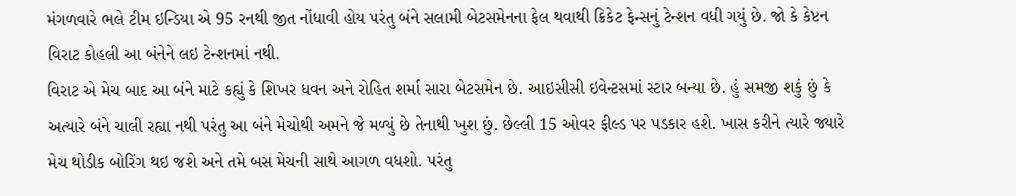મંગળવારે ભલે ટીમ ઇન્ડિયા એ 95 રનથી જીત નોંધાવી હોય પરંતુ બંને સલામી બેટસમેનના ફેલ થવાથી ક્રિકેટ ફેન્સનું ટેન્શન વધી ગયું છે. જો કે કેપ્ટન વિરાટ કોહલી આ બંનેને લઇ ટેન્શનમાં નથી.
વિરાટ એ મેચ બાદ આ બંને માટે કહ્યું કે શિખર ધવન અને રોહિત શર્મા સારા બેટસમેન છે. આઇસીસી ઇવેન્ટસમાં સ્ટાર બન્યા છે. હું સમજી શકું છું કે અત્યારે બંને ચાલી રહ્યા નથી પરંતુ આ બંને મેચોથી અમને જે મળ્યું છે તેનાથી ખુશ છું. છેલ્લી 15 ઓવર ફીલ્ડ પર પડકાર હશે. ખાસ કરીને ત્યારે જ્યારે મેચ થોડીક બોરિંગ થઇ જશે અને તમે બસ મેચની સાથે આગળ વધશો. પરંતુ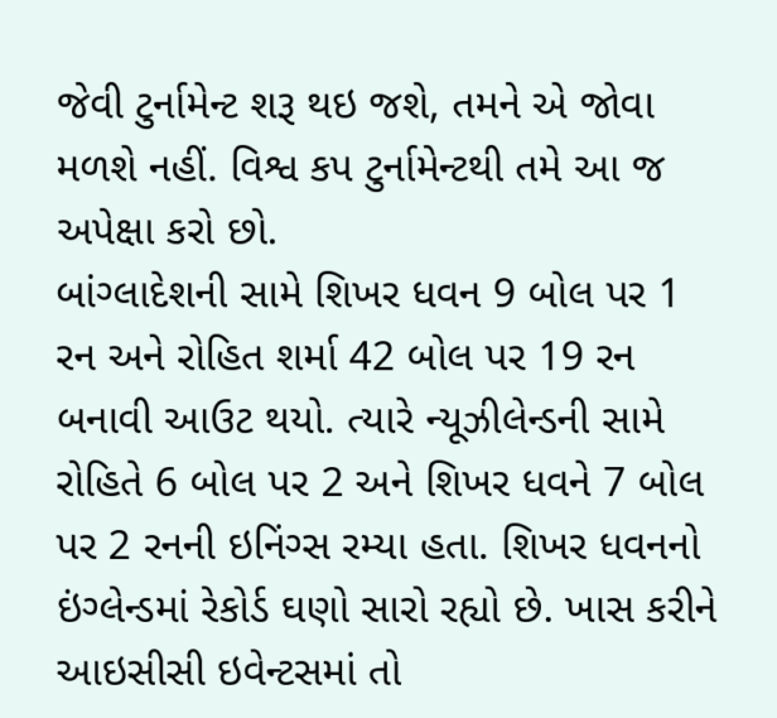જેવી ટુર્નામેન્ટ શરૂ થઇ જશે, તમને એ જોવા મળશે નહીં. વિશ્વ કપ ટુર્નામેન્ટથી તમે આ જ અપેક્ષા કરો છો.
બાંગ્લાદેશની સામે શિખર ધવન 9 બોલ પર 1 રન અને રોહિત શર્મા 42 બોલ પર 19 રન બનાવી આઉટ થયો. ત્યારે ન્યૂઝીલેન્ડની સામે રોહિતે 6 બોલ પર 2 અને શિખર ધવને 7 બોલ પર 2 રનની ઇનિંગ્સ રમ્યા હતા. શિખર ધવનનો ઇંગ્લેન્ડમાં રેકોર્ડ ઘણો સારો રહ્યો છે. ખાસ કરીને આઇસીસી ઇવેન્ટસમાં તો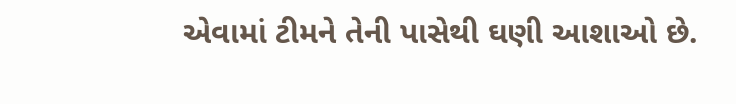એવામાં ટીમને તેની પાસેથી ઘણી આશાઓ છે.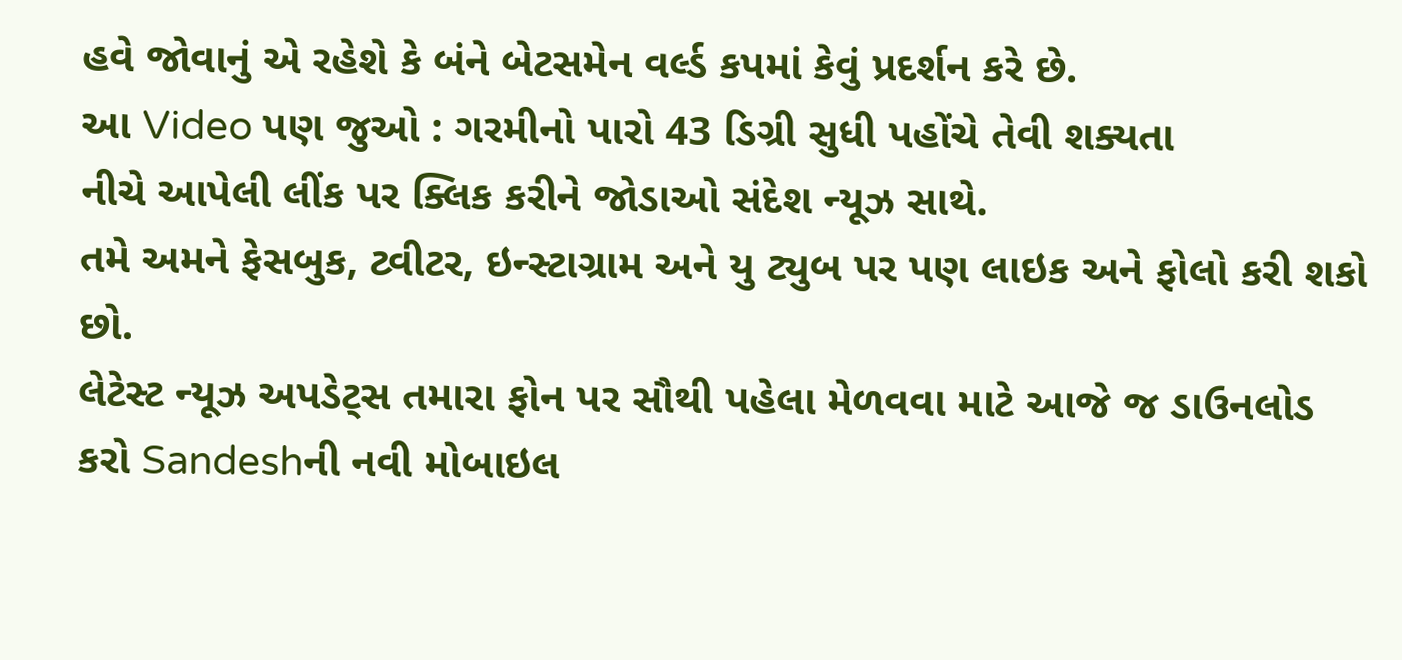હવે જોવાનું એ રહેશે કે બંને બેટસમેન વર્લ્ડ કપમાં કેવું પ્રદર્શન કરે છે.
આ Video પણ જુઓ : ગરમીનો પારો 43 ડિગ્રી સુધી પહોંચે તેવી શક્યતા
નીચે આપેલી લીંક પર ક્લિક કરીને જોડાઓ સંદેશ ન્યૂઝ સાથે.
તમે અમને ફેસબુક, ટ્વીટર, ઇન્સ્ટાગ્રામ અને યુ ટ્યુબ પર પણ લાઇક અને ફોલો કરી શકો છો.
લેટેસ્ટ ન્યૂઝ અપડેટ્સ તમારા ફોન પર સૌથી પહેલા મેળવવા માટે આજે જ ડાઉનલોડ કરો Sandeshની નવી મોબાઇલ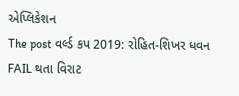એપ્લિકેશન
The post વર્લ્ડ કપ 2019: રોહિત-શિખર ધવન FAIL થતા વિરાટ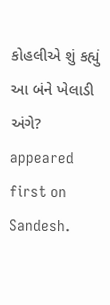કોહલીએ શું કહ્યું આ બંને ખેલાડી અંગે? appeared first on Sandesh.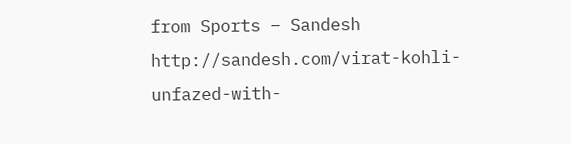from Sports – Sandesh http://sandesh.com/virat-kohli-unfazed-with-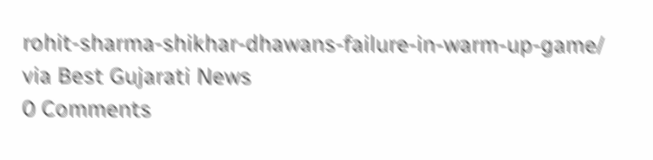rohit-sharma-shikhar-dhawans-failure-in-warm-up-game/
via Best Gujarati News
0 Comments